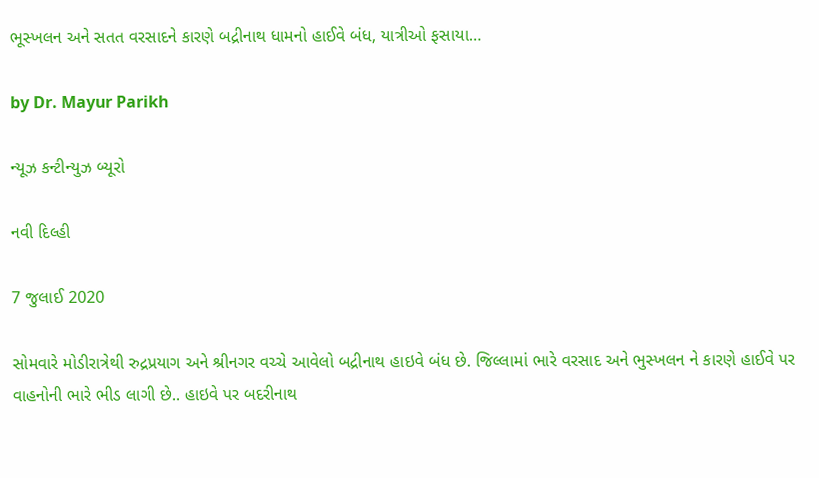ભૂસ્ખલન અને સતત વરસાદને કારણે બદ્રીનાથ ધામનો હાઈવે બંધ, યાત્રીઓ ફસાયા…

by Dr. Mayur Parikh

ન્યૂઝ કન્ટીન્યુઝ બ્યૂરો

નવી દિલ્હી

7 જુલાઈ 2020

સોમવારે મોડીરાત્રેથી રુદ્રપ્રયાગ અને શ્રીનગર વચ્ચે આવેલો બદ્રીનાથ હાઇવે બંધ છે. જિલ્લામાં ભારે વરસાદ અને ભુસ્ખલન ને કારણે હાઈવે પર વાહનોની ભારે ભીડ લાગી છે.. હાઇવે પર બદરીનાથ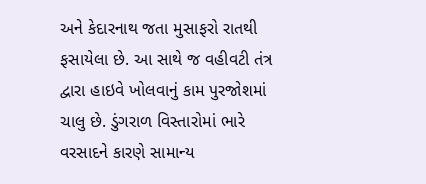અને કેદારનાથ જતા મુસાફરો રાતથી ફસાયેલા છે. આ સાથે જ વહીવટી તંત્ર દ્વારા હાઇવે ખોલવાનું કામ પુરજોશમાં ચાલુ છે. ડુંગરાળ વિસ્તારોમાં ભારે વરસાદને કારણે સામાન્ય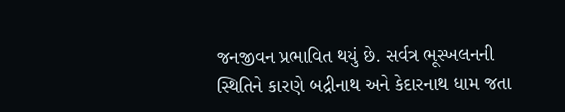જનજીવન પ્રભાવિત થયું છે. સર્વત્ર ભૂસ્ખલનની સ્થિતિને કારણે બદ્રીનાથ અને કેદારનાથ ધામ જતા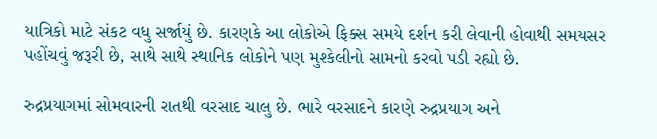યાત્રિકો માટે સંકટ વધુ સર્જાયું છે. કારણકે આ લોકોએ ફિક્સ સમયે દર્શન કરી લેવાની હોવાથી સમયસર પહોંચવું જરૂરી છે, સાથે સાથે સ્થાનિક લોકોને પણ મુશ્કેલીનો સામનો કરવો પડી રહ્યો છે.

રુદ્રપ્રયાગમાં સોમવારની રાતથી વરસાદ ચાલુ છે. ભારે વરસાદને કારણે રુદ્રપ્રયાગ અને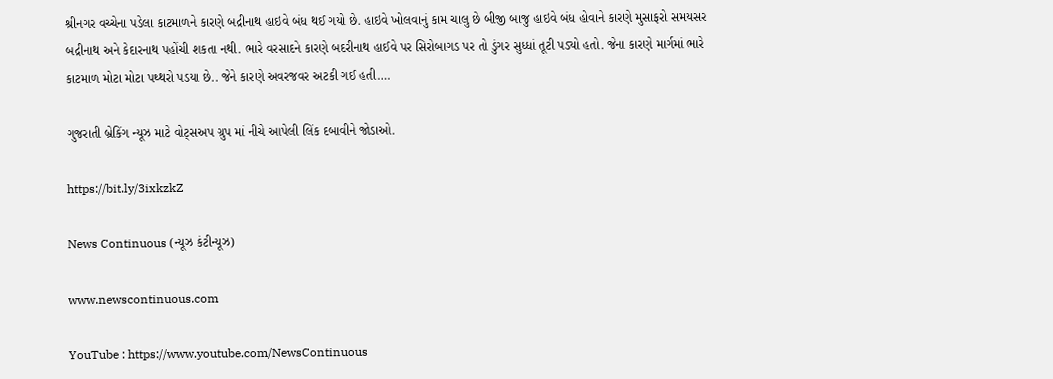શ્રીનગર વચ્ચેના પડેલા કાટમાળને કારણે બદ્રીનાથ હાઇવે બંધ થઈ ગયો છે. હાઇવે ખોલવાનું કામ ચાલુ છે બીજી બાજુ હાઇવે બંધ હોવાને કારણે મુસાફરો સમયસર બદ્રીનાથ અને કેદારનાથ પહોંચી શકતા નથી. ભારે વરસાદને કારણે બદરીનાથ હાઈવે પર સિરોબાગડ પર તો ડુંગર સુધ્ધાં તૂટી પડ્યો હતો. જેના કારણે માર્ગમાં ભારે કાટમાળ મોટા મોટા પથ્થરો પડયા છે.. જેને કારણે અવરજવર અટકી ગઈ હતી….

ગુજરાતી બ્રેકિંગ ન્યૂઝ માટે વોટ્સઅપ ગ્રુપ માં નીચે આપેલી લિંક દબાવીને જોડાઓ.

https://bit.ly/3ixkzkZ

News Continuous (ન્યૂઝ કંટીન્યૂઝ)

www.newscontinuous.com

YouTube : https://www.youtube.com/NewsContinuous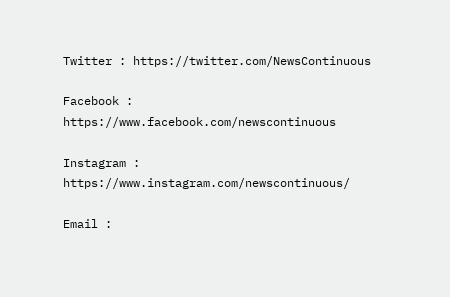Twitter : https://twitter.com/NewsContinuous

Facebook : https://www.facebook.com/newscontinuous

Instagram : https://www.instagram.com/newscontinuous/

Email :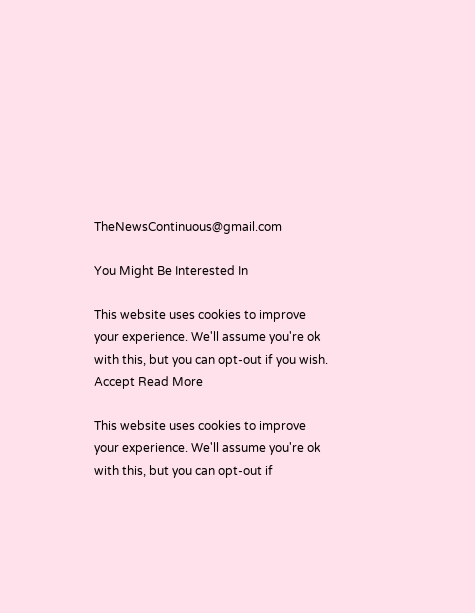TheNewsContinuous@gmail.com

You Might Be Interested In

This website uses cookies to improve your experience. We'll assume you're ok with this, but you can opt-out if you wish. Accept Read More

This website uses cookies to improve your experience. We'll assume you're ok with this, but you can opt-out if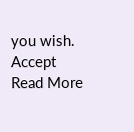you wish. Accept Read More